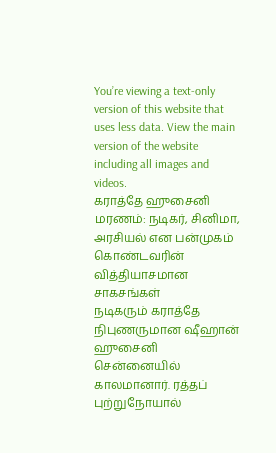You’re viewing a text-only version of this website that uses less data. View the main version of the website including all images and videos.
கராத்தே ஹுசைனி மரணம்: நடிகர், சினிமா, அரசியல் என பன்முகம் கொண்டவரின் வித்தியாசமான சாகசங்கள்
நடிகரும் கராத்தே நிபுணருமான ஷீஹான் ஹுசைனி சென்னையில் காலமானார். ரத்தப் புற்றுநோயால்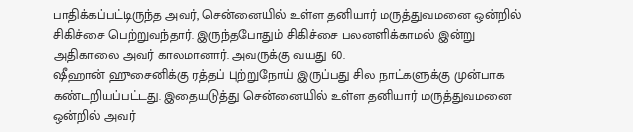பாதிக்கப்பட்டிருந்த அவர், சென்னையில் உள்ள தனியார் மருத்துவமனை ஒன்றில் சிகிச்சை பெற்றுவந்தார். இருந்தபோதும் சிகிச்சை பலனளிக்காமல் இன்று அதிகாலை அவர் காலமானார். அவருக்கு வயது 60.
ஷீஹான் ஹுசைனிக்கு ரத்தப் புற்றுநோய் இருப்பது சில நாட்களுக்கு முன்பாக கண்டறியப்பட்டது. இதையடுத்து சென்னையில் உள்ள தனியார் மருத்துவமனை ஒன்றில் அவர்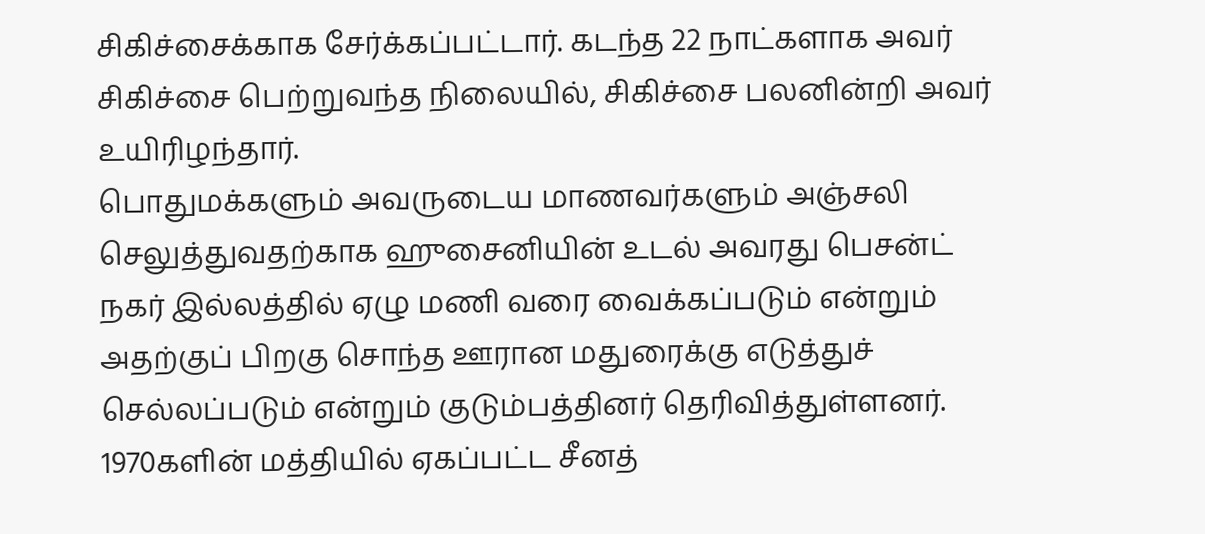சிகிச்சைக்காக சேர்க்கப்பட்டார். கடந்த 22 நாட்களாக அவர் சிகிச்சை பெற்றுவந்த நிலையில், சிகிச்சை பலனின்றி அவர் உயிரிழந்தார்.
பொதுமக்களும் அவருடைய மாணவர்களும் அஞ்சலி செலுத்துவதற்காக ஹுசைனியின் உடல் அவரது பெசன்ட் நகர் இல்லத்தில் ஏழு மணி வரை வைக்கப்படும் என்றும் அதற்குப் பிறகு சொந்த ஊரான மதுரைக்கு எடுத்துச் செல்லப்படும் என்றும் குடும்பத்தினர் தெரிவித்துள்ளனர்.
1970களின் மத்தியில் ஏகப்பட்ட சீனத்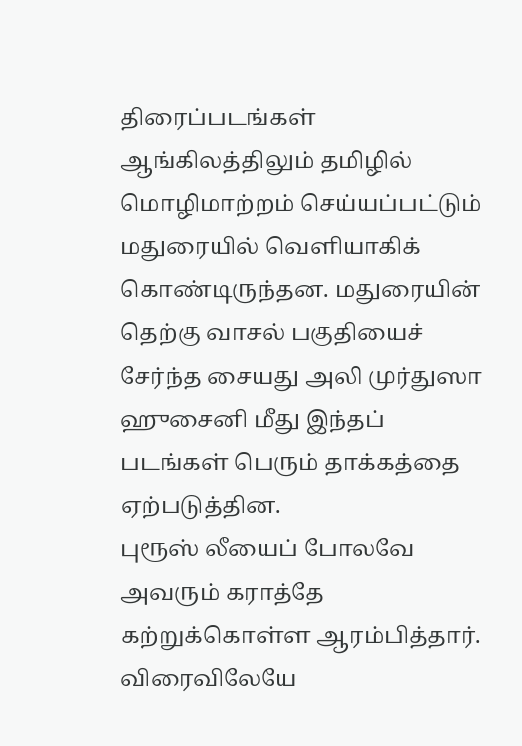திரைப்படங்கள் ஆங்கிலத்திலும் தமிழில் மொழிமாற்றம் செய்யப்பட்டும் மதுரையில் வெளியாகிக் கொண்டிருந்தன. மதுரையின் தெற்கு வாசல் பகுதியைச் சேர்ந்த சையது அலி முர்துஸா ஹுசைனி மீது இந்தப் படங்கள் பெரும் தாக்கத்தை ஏற்படுத்தின.
புரூஸ் லீயைப் போலவே அவரும் கராத்தே கற்றுக்கொள்ள ஆரம்பித்தார். விரைவிலேயே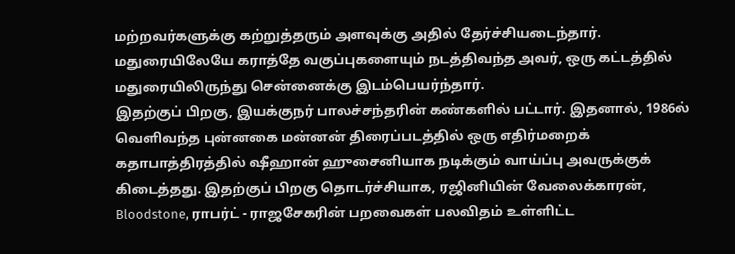மற்றவர்களுக்கு கற்றுத்தரும் அளவுக்கு அதில் தேர்ச்சியடைந்தார். மதுரையிலேயே கராத்தே வகுப்புகளையும் நடத்திவந்த அவர், ஒரு கட்டத்தில் மதுரையிலிருந்து சென்னைக்கு இடம்பெயர்ந்தார்.
இதற்குப் பிறகு, இயக்குநர் பாலச்சந்தரின் கண்களில் பட்டார். இதனால், 1986ல் வெளிவந்த புன்னகை மன்னன் திரைப்படத்தில் ஒரு எதிர்மறைக் கதாபாத்திரத்தில் ஷீஹான் ஹுசைனியாக நடிக்கும் வாய்ப்பு அவருக்குக் கிடைத்தது. இதற்குப் பிறகு தொடர்ச்சியாக, ரஜினியின் வேலைக்காரன், Bloodstone, ராபர்ட் - ராஜசேகரின் பறவைகள் பலவிதம் உள்ளிட்ட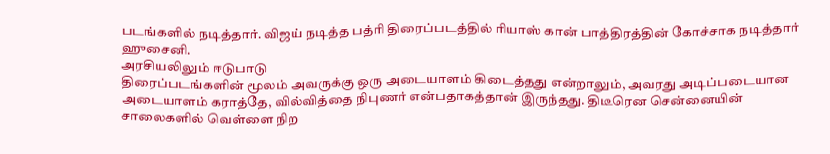படங்களில் நடித்தார். விஜய் நடித்த பத்ரி திரைப்படத்தில் ரியாஸ் கான் பாத்திரத்தின் கோச்சாக நடித்தார் ஹுசைனி.
அரசியலிலும் ஈடுபாடு
திரைப்படங்களின் மூலம் அவருக்கு ஒரு அடையாளம் கிடைத்தது என்றாலும், அவரது அடிப்படையான அடையாளம் கராத்தே, வில்வித்தை நிபுணர் என்பதாகத்தான் இருந்தது. திடீரென சென்னையின் சாலைகளில் வெள்ளை நிற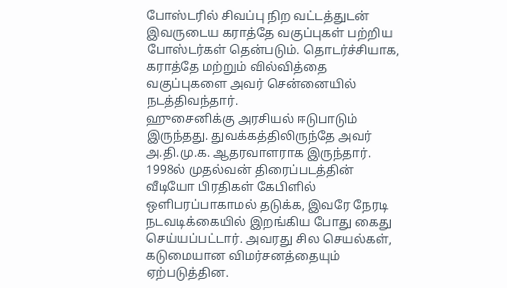போஸ்டரில் சிவப்பு நிற வட்டத்துடன் இவருடைய கராத்தே வகுப்புகள் பற்றிய போஸ்டர்கள் தென்படும். தொடர்ச்சியாக, கராத்தே மற்றும் வில்வித்தை வகுப்புகளை அவர் சென்னையில் நடத்திவந்தார்.
ஹுசைனிக்கு அரசியல் ஈடுபாடும் இருந்தது. துவக்கத்திலிருந்தே அவர் அ.தி.மு.க. ஆதரவாளராக இருந்தார். 1998ல் முதல்வன் திரைப்படத்தின் வீடியோ பிரதிகள் கேபிளில் ஒளிபரப்பாகாமல் தடுக்க, இவரே நேரடி நடவடிக்கையில் இறங்கிய போது கைது செய்யப்பட்டார். அவரது சில செயல்கள், கடுமையான விமர்சனத்தையும் ஏற்படுத்தின.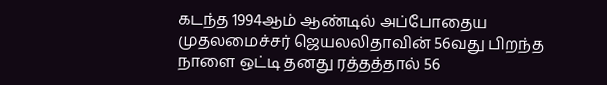கடந்த 1994ஆம் ஆண்டில் அப்போதைய முதலமைச்சர் ஜெயலலிதாவின் 56வது பிறந்த நாளை ஒட்டி தனது ரத்தத்தால் 56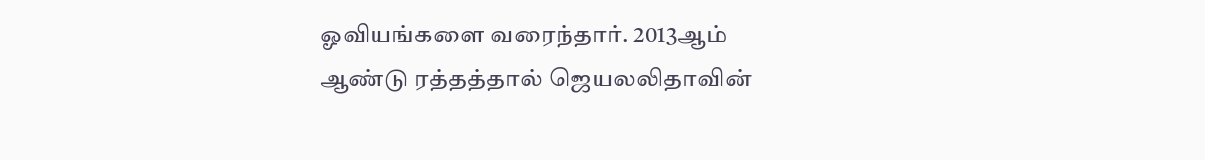ஓவியங்களை வரைந்தார். 2013ஆம் ஆண்டு ரத்தத்தால் ஜெயலலிதாவின்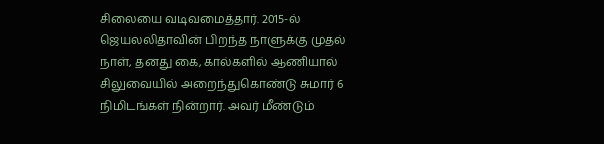சிலையை வடிவமைத்தார். 2015-ல் ஜெயலலிதாவின் பிறந்த நாளுக்கு முதல் நாள், தனது கை, கால்களில் ஆணியால் சிலுவையில் அறைந்துகொண்டு சுமார் 6 நிமிடங்கள் நின்றார். அவர் மீண்டும்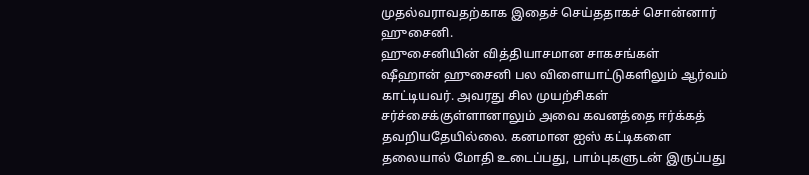முதல்வராவதற்காக இதைச் செய்ததாகச் சொன்னார் ஹுசைனி.
ஹுசைனியின் வித்தியாசமான சாகசங்கள்
ஷீஹான் ஹுசைனி பல விளையாட்டுகளிலும் ஆர்வம் காட்டியவர். அவரது சில முயற்சிகள் சர்ச்சைக்குள்ளானாலும் அவை கவனத்தை ஈர்க்கத் தவறியதேயில்லை. கனமான ஐஸ் கட்டிகளை தலையால் மோதி உடைப்பது, பாம்புகளுடன் இருப்பது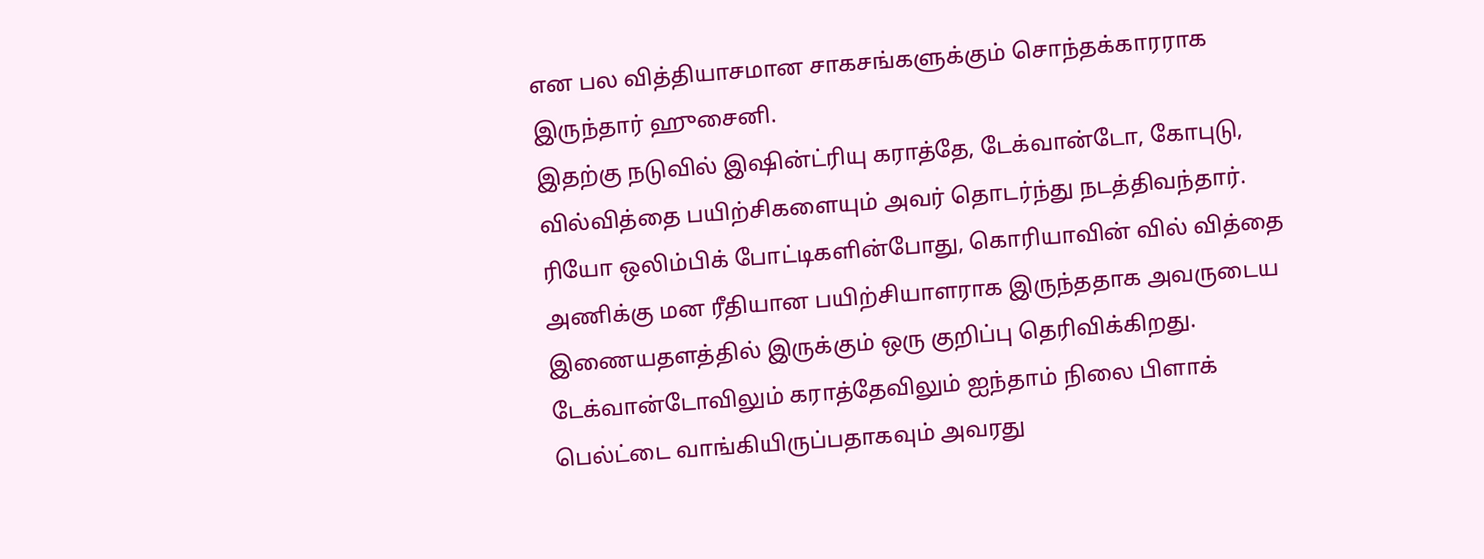என பல வித்தியாசமான சாகசங்களுக்கும் சொந்தக்காரராக இருந்தார் ஹுசைனி.
இதற்கு நடுவில் இஷின்ட்ரியு கராத்தே, டேக்வான்டோ, கோபுடு, வில்வித்தை பயிற்சிகளையும் அவர் தொடர்ந்து நடத்திவந்தார். ரியோ ஒலிம்பிக் போட்டிகளின்போது, கொரியாவின் வில் வித்தை அணிக்கு மன ரீதியான பயிற்சியாளராக இருந்ததாக அவருடைய இணையதளத்தில் இருக்கும் ஒரு குறிப்பு தெரிவிக்கிறது.
டேக்வான்டோவிலும் கராத்தேவிலும் ஐந்தாம் நிலை பிளாக் பெல்ட்டை வாங்கியிருப்பதாகவும் அவரது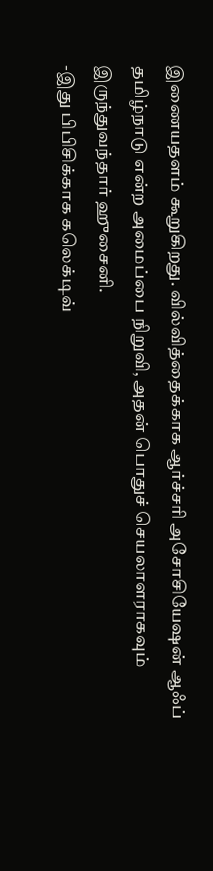இணையதளம் கூறுகிறது. வில்வித்தைக்காக ஆர்ச்சரி அசோசியேஷன் ஆஃப் தமிழ்நாடு என்ற அமைப்பை நிறுவி, அதன் பொதுச் செயலாளராகவும் இருந்துவந்தார் ஹுசைனி.
-இது பிபிசிக்காக கலெக்டிவ்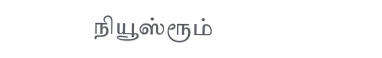நியூஸ்ரூம்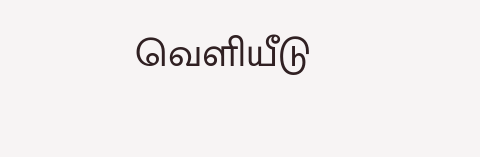வெளியீடு